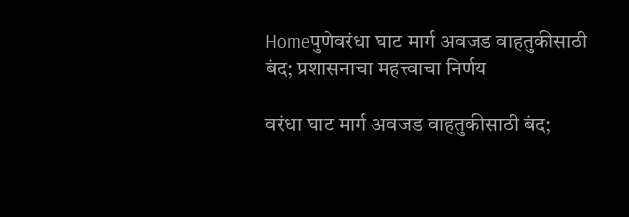Homeपुणेवरंधा घाट मार्ग अवजड वाहतुकीसाठी बंद; प्रशासनाचा महत्त्वाचा निर्णय

वरंधा घाट मार्ग अवजड वाहतुकीसाठी बंद;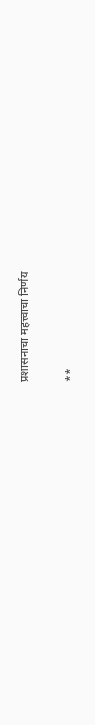प्रशासनाचा महत्त्वाचा निर्णय

**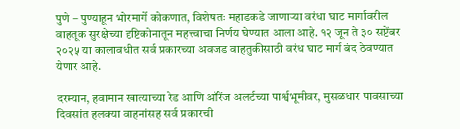पुणे – पुण्याहून भोरमार्गे कोकणात, विशेषतः महाडकडे जाणाऱ्या वरंधा घाट मार्गावरील वाहतूक सुरक्षेच्या दृष्टिकोनातून महत्त्वाचा निर्णय घेण्यात आला आहे. १२ जून ते ३० सप्टेंबर २०२५ या कालावधीत सर्व प्रकारच्या अवजड वाहतुकीसाठी वरंध घाट मार्ग बंद ठेवण्यात येणार आहे.

दरम्यान, हवामान खात्याच्या रेड आणि ऑरेंज अलर्टच्या पार्श्वभूमीवर, मुसळधार पावसाच्या दिवसांत हलक्या वाहनांसह सर्व प्रकारची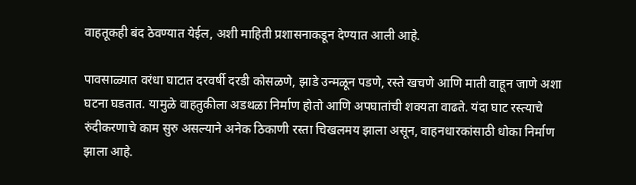वाहतूकही बंद ठेवण्यात येईल, अशी माहिती प्रशासनाकडून देण्यात आली आहे.

पावसाळ्यात वरंधा घाटात दरवर्षी दरडी कोसळणे, झाडे उन्मळून पडणे, रस्ते खचणे आणि माती वाहून जाणे अशा घटना घडतात. यामुळे वाहतुकीला अडथळा निर्माण होतो आणि अपघातांची शक्यता वाढते. यंदा घाट रस्त्याचे रुंदीकरणाचे काम सुरु असल्याने अनेक ठिकाणी रस्ता चिखलमय झाला असून, वाहनधारकांसाठी धोका निर्माण झाला आहे.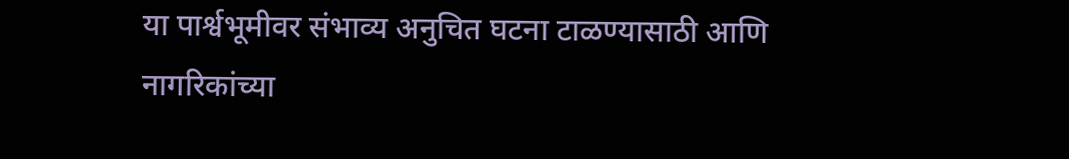या पार्श्वभूमीवर संभाव्य अनुचित घटना टाळण्यासाठी आणि नागरिकांच्या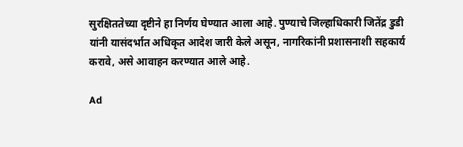सुरक्षिततेच्या दृष्टीने हा निर्णय घेण्यात आला आहे. पुण्याचे जिल्हाधिकारी जितेंद्र डुडी यांनी यासंदर्भात अधिकृत आदेश जारी केले असून, नागरिकांनी प्रशासनाशी सहकार्य करावे, असे आवाहन करण्यात आले आहे.

Ad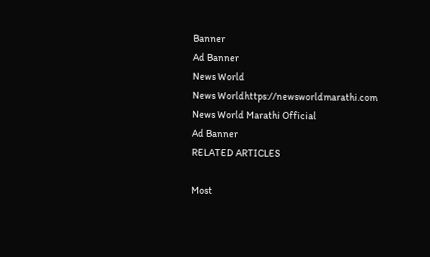Banner
Ad Banner
News World
News Worldhttps://newsworldmarathi.com
News World Marathi Official
Ad Banner
RELATED ARTICLES

Most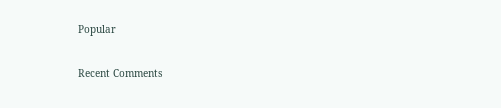Popular

Recent Comments